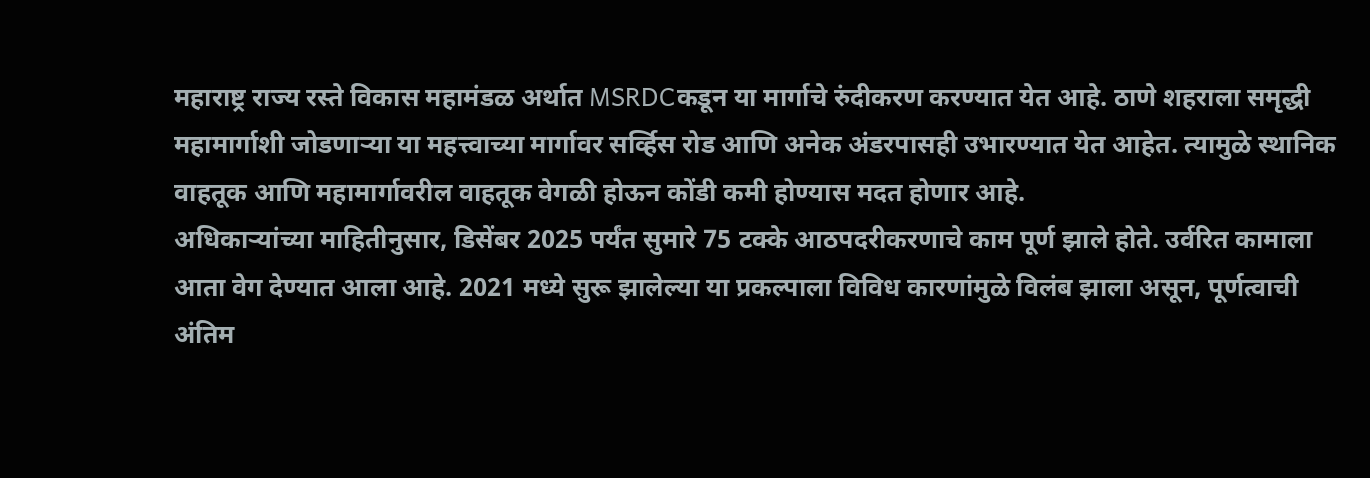महाराष्ट्र राज्य रस्ते विकास महामंडळ अर्थात MSRDCकडून या मार्गाचे रुंदीकरण करण्यात येत आहे. ठाणे शहराला समृद्धी महामार्गाशी जोडणाऱ्या या महत्त्वाच्या मार्गावर सर्व्हिस रोड आणि अनेक अंडरपासही उभारण्यात येत आहेत. त्यामुळे स्थानिक वाहतूक आणि महामार्गावरील वाहतूक वेगळी होऊन कोंडी कमी होण्यास मदत होणार आहे.
अधिकाऱ्यांच्या माहितीनुसार, डिसेंबर 2025 पर्यंत सुमारे 75 टक्के आठपदरीकरणाचे काम पूर्ण झाले होते. उर्वरित कामाला आता वेग देण्यात आला आहे. 2021 मध्ये सुरू झालेल्या या प्रकल्पाला विविध कारणांमुळे विलंब झाला असून, पूर्णत्वाची अंतिम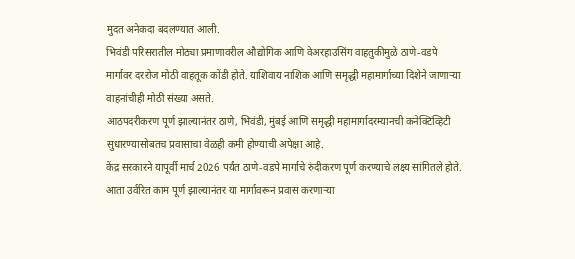मुदत अनेकदा बदलण्यात आली.
भिवंडी परिसरातील मोठ्या प्रमाणावरील औद्योगिक आणि वेअरहाउसिंग वाहतुकीमुळे ठाणे-वडपे मार्गावर दररोज मोठी वाहतूक कोंडी होते. याशिवाय नाशिक आणि समृद्धी महामार्गाच्या दिशेने जाणाऱ्या वाहनांचीही मोठी संख्या असते.
आठपदरीकरण पूर्ण झाल्यानंतर ठाणे, भिवंडी, मुंबई आणि समृद्धी महामार्गादरम्यानची कनेक्टिव्हिटी सुधारण्यासोबतच प्रवासाचा वेळही कमी होण्याची अपेक्षा आहे.
केंद्र सरकारने यापूर्वी मार्च 2026 पर्यंत ठाणे-वडपे मार्गाचे रुंदीकरण पूर्ण करण्याचे लक्ष्य सांगितले होते. आता उर्वरित काम पूर्ण झाल्यानंतर या मार्गावरून प्रवास करणाऱ्या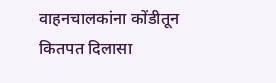वाहनचालकांना कोंडीतून कितपत दिलासा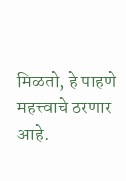मिळतो, हे पाहणे महत्त्वाचे ठरणार आहे.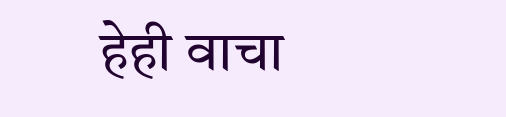हेही वाचा